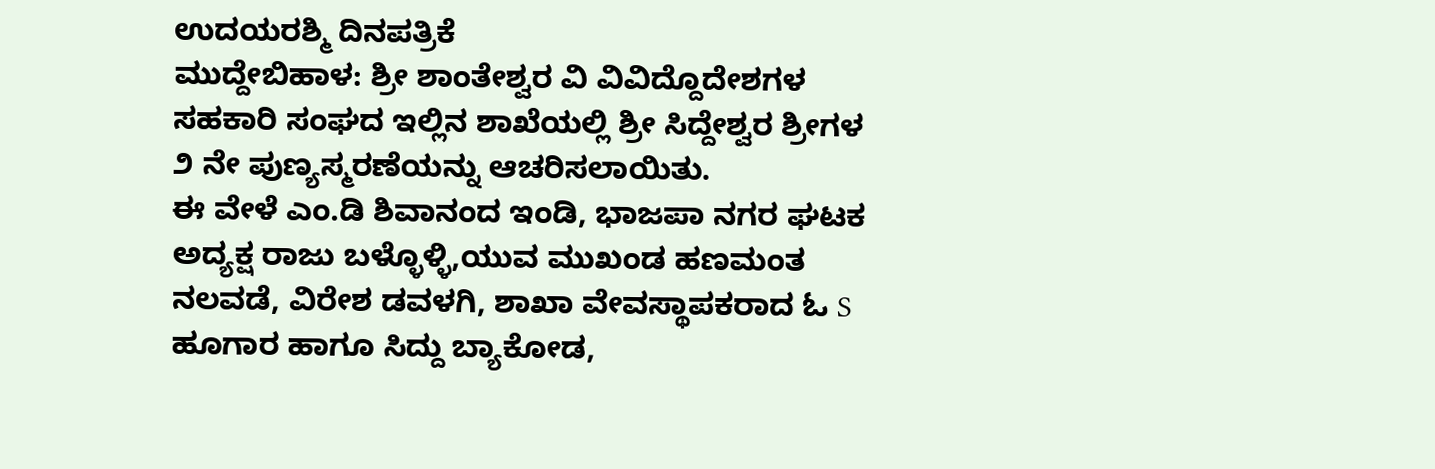ಉದಯರಶ್ಮಿ ದಿನಪತ್ರಿಕೆ
ಮುದ್ದೇಬಿಹಾಳ: ಶ್ರೀ ಶಾಂತೇಶ್ವರ ವಿ ವಿವಿದ್ದೊದೇಶಗಳ ಸಹಕಾರಿ ಸಂಘದ ಇಲ್ಲಿನ ಶಾಖೆಯಲ್ಲಿ ಶ್ರೀ ಸಿದ್ದೇಶ್ವರ ಶ್ರೀಗಳ ೨ ನೇ ಪುಣ್ಯಸ್ಮರಣೆಯನ್ನು ಆಚರಿಸಲಾಯಿತು.
ಈ ವೇಳೆ ಎಂ.ಡಿ ಶಿವಾನಂದ ಇಂಡಿ, ಭಾಜಪಾ ನಗರ ಘಟಕ ಅದ್ಯಕ್ಷ ರಾಜು ಬಳ್ಳೊಳ್ಳಿ,ಯುವ ಮುಖಂಡ ಹಣಮಂತ ನಲವಡೆ, ವಿರೇಶ ಡವಳಗಿ, ಶಾಖಾ ವೇವಸ್ಥಾಪಕರಾದ ಓ S ಹೂಗಾರ ಹಾಗೂ ಸಿದ್ದು ಬ್ಯಾಕೋಡ,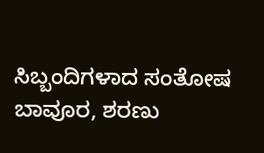ಸಿಬ್ಬಂದಿಗಳಾದ ಸಂತೋಷ ಬಾವೂರ, ಶರಣು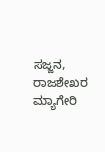ಸಜ್ಜನ, ರಾಜಶೇಖರ ಮ್ಯಾಗೇರಿ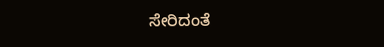ಸೇರಿದಂತೆ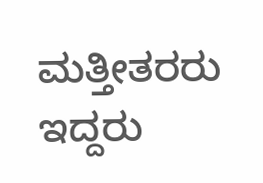ಮತ್ತೀತರರು ಇದ್ದರು